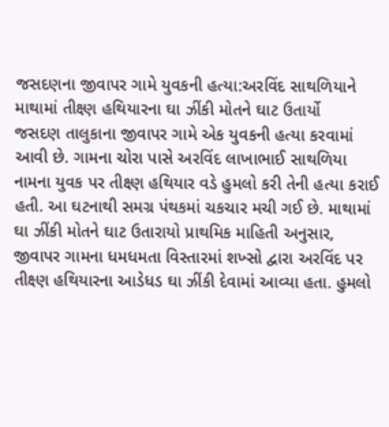જસદણના જીવાપર ગામે યુવકની હત્યા:અરવિંદ સાથળિયાને માથામાં તીક્ષ્ણ હથિયારના ઘા ઝીંકી મોતને ઘાટ ઉતાર્યો
જસદણ તાલુકાના જીવાપર ગામે એક યુવકની હત્યા કરવામાં આવી છે. ગામના ચોરા પાસે અરવિંદ લાખાભાઈ સાથળિયા નામના યુવક પર તીક્ષ્ણ હથિયાર વડે હુમલો કરી તેની હત્યા કરાઈ હતી. આ ઘટનાથી સમગ્ર પંથકમાં ચકચાર મચી ગઈ છે. માથામાં ઘા ઝીંકી મોતને ઘાટ ઉતારાયો પ્રાથમિક માહિતી અનુસાર, જીવાપર ગામના ધમધમતા વિસ્તારમાં શખ્સો દ્વારા અરવિંદ પર તીક્ષ્ણ હથિયારના આડેધડ ઘા ઝીંકી દેવામાં આવ્યા હતા. હુમલો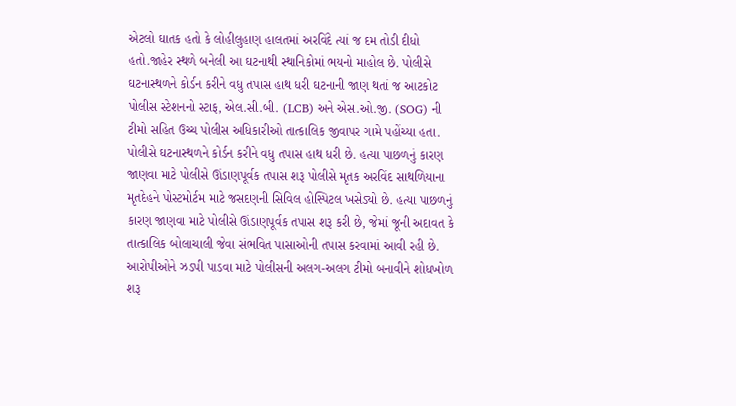એટલો ઘાતક હતો કે લોહીલુહાણ હાલતમાં અરવિંદે ત્યાં જ દમ તોડી દીધો હતો.જાહેર સ્થળે બનેલી આ ઘટનાથી સ્થાનિકોમાં ભયનો માહોલ છે. પોલીસે ઘટનાસ્થળને કોર્ડન કરીને વધુ તપાસ હાથ ધરી ઘટનાની જાણ થતાં જ આટકોટ પોલીસ સ્ટેશનનો સ્ટાફ, એલ.સી.બી. (LCB) અને એસ.ઓ.જી. (SOG) ની ટીમો સહિત ઉચ્ચ પોલીસ અધિકારીઓ તાત્કાલિક જીવાપર ગામે પહોંચ્યા હતા. પોલીસે ઘટનાસ્થળને કોર્ડન કરીને વધુ તપાસ હાથ ધરી છે. હત્યા પાછળનું કારણ જાણવા માટે પોલીસે ઊંડાણપૂર્વક તપાસ શરૂ પોલીસે મૃતક અરવિંદ સાથળિયાના મૃતદેહને પોસ્ટમોર્ટમ માટે જસદણની સિવિલ હોસ્પિટલ ખસેડ્યો છે. હત્યા પાછળનું કારણ જાણવા માટે પોલીસે ઊંડાણપૂર્વક તપાસ શરૂ કરી છે, જેમાં જૂની અદાવત કે તાત્કાલિક બોલાચાલી જેવા સંભવિત પાસાઓની તપાસ કરવામાં આવી રહી છે. આરોપીઓને ઝડપી પાડવા માટે પોલીસની અલગ-અલગ ટીમો બનાવીને શોધખોળ શરૂ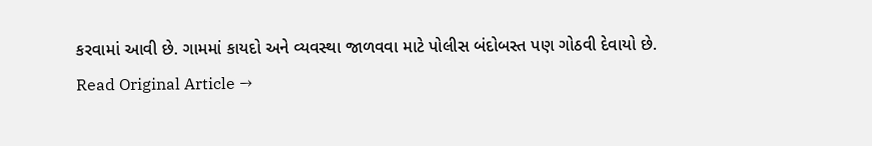કરવામાં આવી છે. ગામમાં કાયદો અને વ્યવસ્થા જાળવવા માટે પોલીસ બંદોબસ્ત પણ ગોઠવી દેવાયો છે.
Read Original Article →